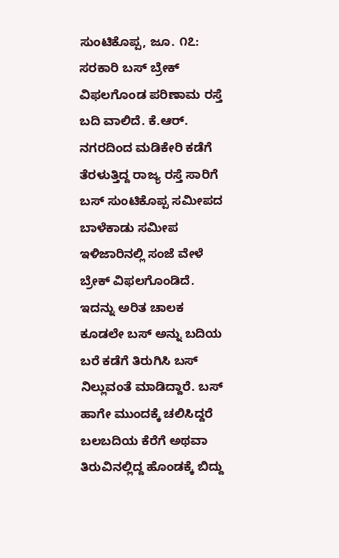ಸುಂಟಿಕೊಪ್ಪ, ಜೂ. ೧೭: ಸರಕಾರಿ ಬಸ್ ಬ್ರೇಕ್ ವಿಫಲಗೊಂಡ ಪರಿಣಾಮ ರಸ್ತೆ ಬದಿ ವಾಲಿದೆ. ಕೆ.ಆರ್. ನಗರದಿಂದ ಮಡಿಕೇರಿ ಕಡೆಗೆ ತೆರಳುತ್ತಿದ್ದ ರಾಜ್ಯ ರಸ್ತೆ ಸಾರಿಗೆ ಬಸ್ ಸುಂಟಿಕೊಪ್ಪ ಸಮೀಪದ ಬಾಳೆಕಾಡು ಸಮೀಪ ಇಳಿಜಾರಿನಲ್ಲಿ ಸಂಜೆ ವೇಳೆ ಬ್ರೇಕ್ ವಿಫಲಗೊಂಡಿದೆ. ಇದನ್ನು ಅರಿತ ಚಾಲಕ ಕೂಡಲೇ ಬಸ್ ಅನ್ನು ಬದಿಯ ಬರೆ ಕಡೆಗೆ ತಿರುಗಿಸಿ ಬಸ್ ನಿಲ್ಲುವಂತೆ ಮಾಡಿದ್ದಾರೆ. ಬಸ್ ಹಾಗೇ ಮುಂದಕ್ಕೆ ಚಲಿಸಿದ್ದರೆ ಬಲಬದಿಯ ಕೆರೆಗೆ ಅಥವಾ ತಿರುವಿನಲ್ಲಿದ್ದ ಹೊಂಡಕ್ಕೆ ಬಿದ್ದು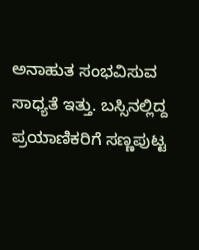ಅನಾಹುತ ಸಂಭವಿಸುವ ಸಾಧ್ಯತೆ ಇತ್ತು. ಬಸ್ಸಿನಲ್ಲಿದ್ದ ಪ್ರಯಾಣಿಕರಿಗೆ ಸಣ್ಣಪುಟ್ಟ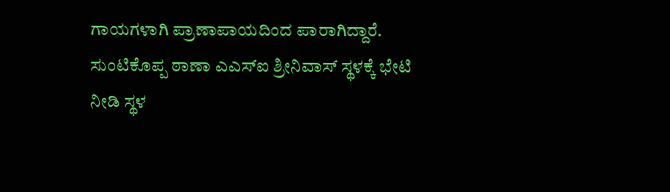ಗಾಯಗಳಾಗಿ ಪ್ರಾಣಾಪಾಯದಿಂದ ಪಾರಾಗಿದ್ದಾರೆ. ಸುಂಟಿಕೊಪ್ಪ ಠಾಣಾ ಎಎಸ್ಐ ಶ್ರೀನಿವಾಸ್ ಸ್ಥಳಕ್ಕೆ ಭೇಟಿ ನೀಡಿ ಸ್ಥಳ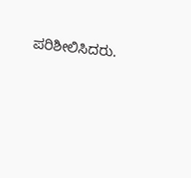ಪರಿಶೀಲಿಸಿದರು.